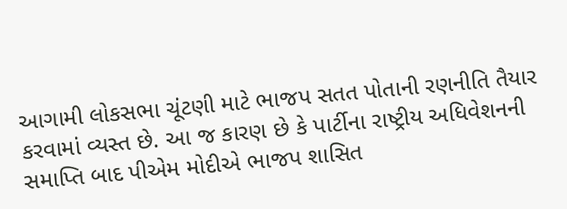આગામી લોકસભા ચૂંટણી માટે ભાજપ સતત પોતાની રણનીતિ તૈયાર કરવામાં વ્યસ્ત છે. આ જ કારણ છે કે પાર્ટીના રાષ્ટ્રીય અધિવેશનની સમાપ્તિ બાદ પીએમ મોદીએ ભાજપ શાસિત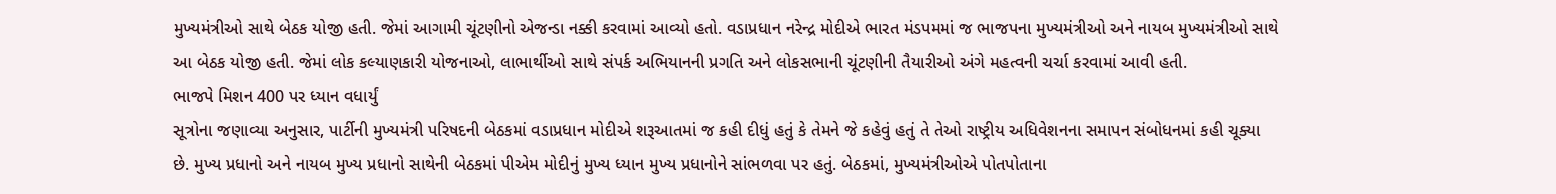મુખ્યમંત્રીઓ સાથે બેઠક યોજી હતી. જેમાં આગામી ચૂંટણીનો એજન્ડા નક્કી કરવામાં આવ્યો હતો. વડાપ્રધાન નરેન્દ્ર મોદીએ ભારત મંડપમમાં જ ભાજપના મુખ્યમંત્રીઓ અને નાયબ મુખ્યમંત્રીઓ સાથે આ બેઠક યોજી હતી. જેમાં લોક કલ્યાણકારી યોજનાઓ, લાભાર્થીઓ સાથે સંપર્ક અભિયાનની પ્રગતિ અને લોકસભાની ચૂંટણીની તૈયારીઓ અંગે મહત્વની ચર્ચા કરવામાં આવી હતી.
ભાજપે મિશન 400 પર ધ્યાન વધાર્યું
સૂત્રોના જણાવ્યા અનુસાર, પાર્ટીની મુખ્યમંત્રી પરિષદની બેઠકમાં વડાપ્રધાન મોદીએ શરૂઆતમાં જ કહી દીધું હતું કે તેમને જે કહેવું હતું તે તેઓ રાષ્ટ્રીય અધિવેશનના સમાપન સંબોધનમાં કહી ચૂક્યા છે. મુખ્ય પ્રધાનો અને નાયબ મુખ્ય પ્રધાનો સાથેની બેઠકમાં પીએમ મોદીનું મુખ્ય ધ્યાન મુખ્ય પ્રધાનોને સાંભળવા પર હતું. બેઠકમાં, મુખ્યમંત્રીઓએ પોતપોતાના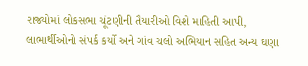રાજ્યોમાં લોકસભા ચૂંટણીની તૈયારીઓ વિશે માહિતી આપી, લાભાર્થીઓનો સંપર્ક કર્યો અને ગાંવ ચલો અભિયાન સહિત અન્ય ઘણા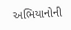અભિયાનોની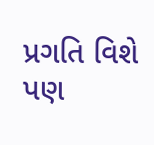પ્રગતિ વિશે પણ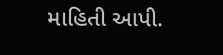માહિતી આપી.